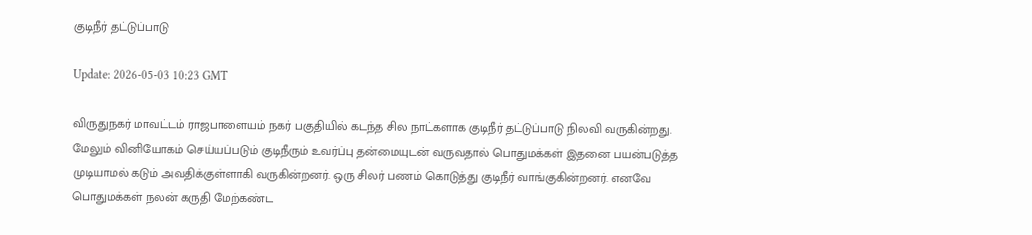குடிநீர் தட்டுப்பாடு

Update: 2026-05-03 10:23 GMT

விருதுநகர் மாவட்டம் ராஜபாளையம் நகர் பகுதியில் கடந்த சில நாட்களாக குடிநீர் தட்டுப்பாடு நிலவி வருகின்றது. மேலும் வினியோகம் செய்யப்படும் குடிநீரும் உவர்ப்பு தன்மையுடன் வருவதால் பொதுமக்கள் இதனை பயன்படுத்த முடியாமல் கடும் அவதிக்குள்ளாகி வருகின்றனர். ஒரு சிலர் பணம் கொடுத்து குடிநீர் வாங்குகின்றனர். எனவே பொதுமக்கள் நலன் கருதி மேற்கண்ட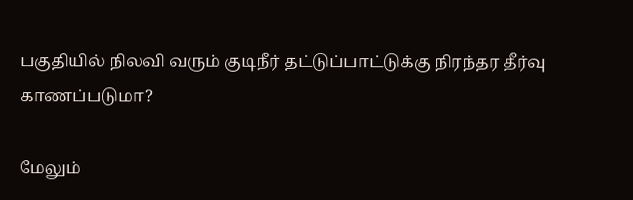பகுதியில் நிலவி வரும் குடிநீர் தட்டுப்பாட்டுக்கு நிரந்தர தீர்வு காணப்படுமா?

மேலும்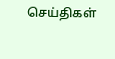செய்திகள்